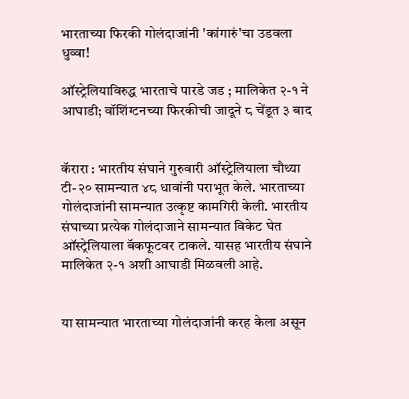भारताच्या फिरकी गोलंदाजांनी 'कांगारुं'चा उडवला धुव्वा!

ऑस्ट्रेलियाविरुद्ध भारताचे पारडे जड ; मालिकेत २-१ ने आघाडी; वॉशिंग्टनच्या फिरकीची जादूने ८ चेंडूत ३ बाद


कॅरारा : भारतीय संघाने गुरुवारी ऑस्ट्रेलियाला चौथ्या टी-२० सामन्यात ४८ धावांनी पराभूत केले. भारताच्या गोलंदाजांनी सामन्यात उत्कृष्ट कामगिरी केली. भारतीय संघाच्या प्रत्येक गोलंदाजाने सामन्यात विकेट घेत ऑस्ट्रेलियाला बॅकफूटवर टाकले. यासह भारतीय संघाने मालिकेत २-१ अशी आघाडी मिळवली आहे.


या सामन्यात भारताच्या गोलंदाजांनी करह केला असून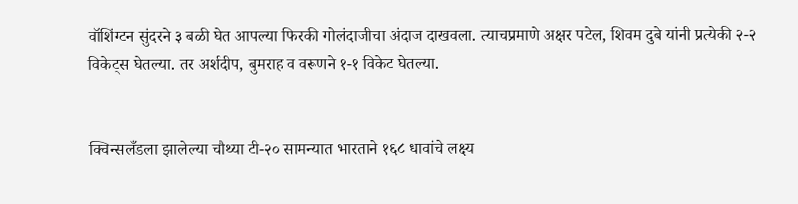वॉशिंग्टन सुंदरने ३ बळी घेत आपल्या फिरकी गोलंदाजीचा अंदाज दाखवला. त्याचप्रमाणे अक्षर पटेल, शिवम दुबे यांनी प्रत्येकी २-२ विकेट्स घेतल्या. तर अर्शदीप, बुमराह व वरूणने १-१ विकेट घेतल्या.


क्विन्सलँडला झालेल्या चौथ्या टी-२० सामन्यात भारताने १६८ धावांचे लक्ष्य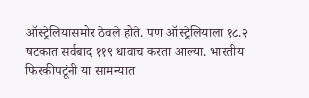ऑस्ट्रेलियासमोर ठेवले होते. पण ऑस्ट्रेलियाला १८.२ षटकात सर्वबाद ११९ धावाच करता आल्या. भारतीय फिरकीपटूंनी या सामन्यात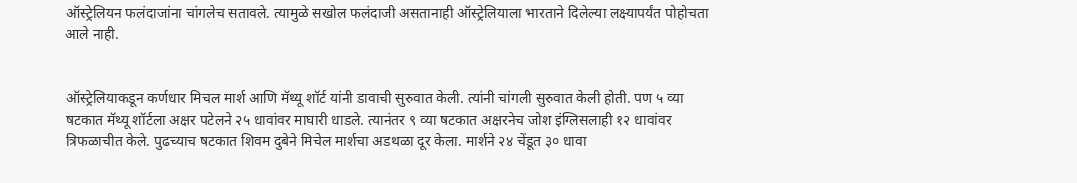ऑस्ट्रेलियन फलंदाजांना चांगलेच सतावले. त्यामुळे सखोल फलंदाजी असतानाही ऑस्ट्रेलियाला भारताने दिलेल्या लक्ष्यापर्यंत पोहोचता आले नाही.


ऑस्ट्रेलियाकडून कर्णधार मिचल मार्श आणि मॅथ्यू शॉर्ट यांनी डावाची सुरुवात केली. त्यांनी चांगली सुरुवात केली होती. पण ५ व्या षटकात मॅथ्यू शॉर्टला अक्षर पटेलने २५ धावांवर माघारी धाडले. त्यानंतर ९ व्या षटकात अक्षरनेच जोश इंग्लिसलाही १२ धावांवर त्रिफळाचीत केले. पुढच्याच षटकात शिवम दुबेने मिचेल मार्शचा अडथळा दूर केला. मार्शने २४ चेंडूत ३० धावा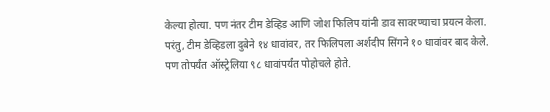केल्या होत्या. पण नंतर टीम डेव्हिड आणि जोश फिलिप यांनी डाव सावरण्याचा प्रयत्न केला. परंतु, टीम डेव्हिडला दुबेने १४ धावांवर, तर फिलिपला अर्शदीप सिंगने १० धावांवर बाद केले. पण तोपर्यंत ऑस्ट्रेलिया ९८ धावांपर्यंत पोहोचले होते.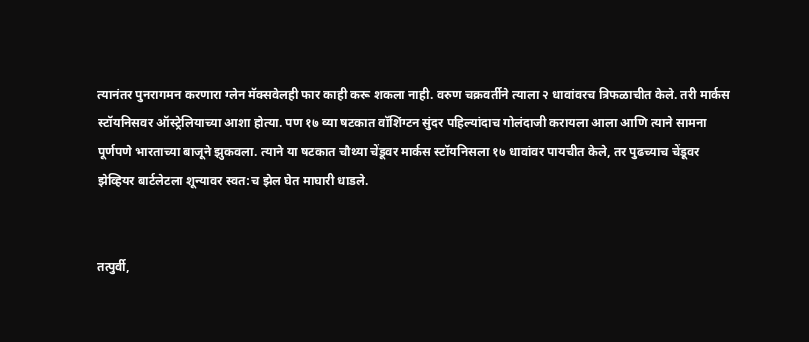त्यानंतर पुनरागमन करणारा ग्लेन मॅक्सवेलही फार काही करू शकला नाही. वरुण चक्रवर्तीने त्याला २ धावांवरच त्रिफळाचीत केले. तरी मार्कस स्टॉयनिसवर ऑस्ट्रेलियाच्या आशा होत्या. पण १७ व्या षटकात वॉशिंग्टन सुंदर पहिल्यांदाच गोलंदाजी करायला आला आणि त्याने सामना पूर्णपणे भारताच्या बाजूने झुकवला. त्याने या षटकात चौथ्या चेंडूवर मार्कस स्टॉयनिसला १७ धावांवर पायचीत केले, तर पुढच्याच चेंडूवर झेव्हियर बार्टलेटला शून्यावर स्वत:च झेल घेत माघारी धाडले.


तत्पुर्वी,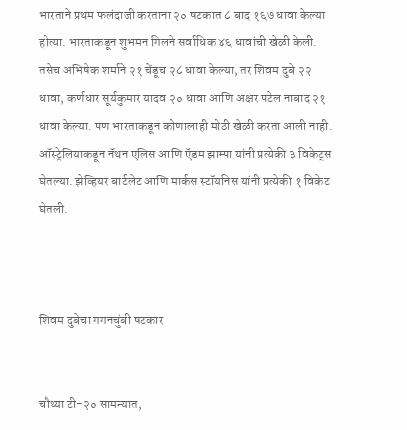भारताने प्रथम फलंदाजी करताना २० षटकात ८ बाद १६७ धावा केल्या होत्या. भारताकडून शुभमन गिलने सर्वाधिक ४६ धावांची खेळी केली. तसेच अभिषेक शर्माने २१ चेंडूच २८ धावा केल्या, तर शिवम दुबे २२ धावा, कर्णधार सूर्यकुमार यादव २० धावा आणि अक्षर पटेल नाबाद २१ धावा केल्या. पण भारताकडून कोणालाही मोठी खेळी करता आली नाही. ऑस्ट्रेलियाकडून नॅथन एलिस आणि ऍडम झाम्पा यांनी प्रत्येकी ३ विकेट्स घेतल्या. झेव्हियर बार्टलेट आणि मार्कस स्टॉयनिस यांनी प्रत्येकी १ विकेट घेतली.



शिवम दुबेचा गगनचुंबी षटकार


चौथ्या टी-२० सामन्यात,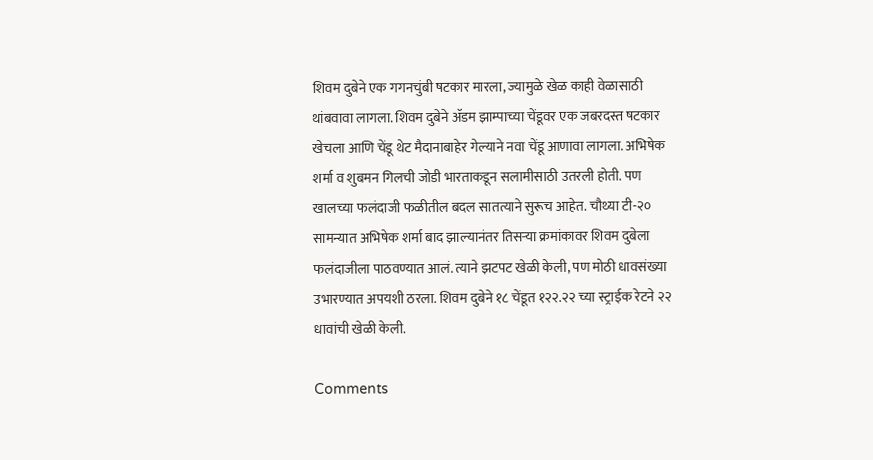शिवम दुबेने एक गगनचुंबी षटकार मारला, ज्यामुळे खेळ काही वेळासाठी थांबवावा लागला. शिवम दुबेने ॲडम झाम्पाच्या चेंडूवर एक जबरदस्त षटकार खेचला आणि चेंडू थेट मैदानाबाहेर गेल्याने नवा चेंडू आणावा लागला. अभिषेक शर्मा व शुबमन गिलची जोडी भारताकडून सलामीसाठी उतरली होती. पण खालच्या फलंदाजी फळीतील बदल सातत्याने सुरूच आहेत. चौथ्या टी-२० सामन्यात अभिषेक शर्मा बाद झाल्यानंतर तिसऱ्या क्रमांकावर शिवम दुबेला फलंदाजीला पाठवण्यात आलं. त्याने झटपट खेळी केली, पण मोठी धावसंख्या उभारण्यात अपयशी ठरला. शिवम दुबेने १८ चेंडूत १२२.२२ च्या स्ट्राईक रेटने २२ धावांची खेळी केली.

Comments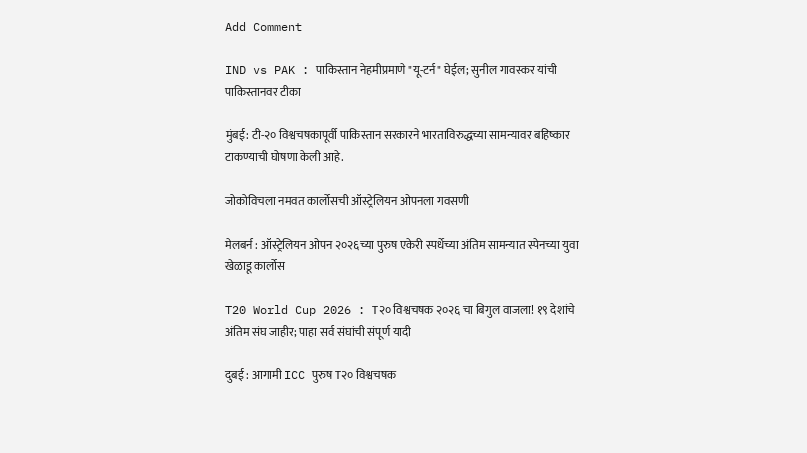Add Comment

IND vs PAK : पाकिस्तान नेहमीप्रमाणे "यू-टर्न" घेईल; सुनील गावस्कर यांची पाकिस्तानवर टीका

मुंबई: टी-२० विश्वचषकापूर्वी पाकिस्तान सरकारने भारताविरुद्धच्या सामन्यावर बहिष्कार टाकण्याची घोषणा केली आहे.

जोकोविचला नमवत कार्लोसची ऑस्ट्रेलियन ओपनला गवसणी

मेलबर्न : ऑस्ट्रेलियन ओपन २०२६च्या पुरुष एकेरी स्पर्धेच्या अंतिम सामन्यात स्पेनच्या युवा खेळाडू कार्लोस

T20 World Cup 2026 : T२० विश्वचषक २०२६ चा बिगुल वाजला! १९ देशांचे अंतिम संघ जाहीर; पाहा सर्व संघांची संपूर्ण यादी

दुबई : आगामी ICC पुरुष T२० विश्वचषक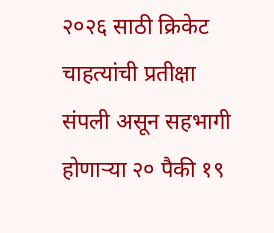२०२६ साठी क्रिकेट चाहत्यांची प्रतीक्षा संपली असून सहभागी होणाऱ्या २० पैकी १९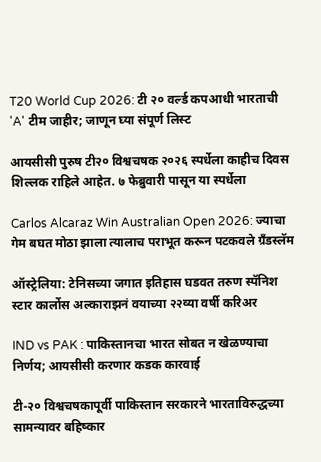T20 World Cup 2026: टी २० वर्ल्ड कपआधी भारताची 'A' टीम जाहीर; जाणून घ्या संपूर्ण लिस्ट

आयसीसी पुरुष टी२० विश्वचषक २०२६ स्पर्धेला काहीच दिवस शिल्लक राहिले आहेत. ७ फेब्रुवारी पासून या स्पर्धेला

Carlos Alcaraz Win Australian Open 2026: ज्याचा गेम बघत मोठा झाला त्यालाच पराभूत करून पटकवले ग्रँडस्लॅम

ऑस्ट्रेलिया: टेनिसच्या जगात इतिहास घडवत तरुण स्पॅनिश स्टार कार्लोस अल्काराझनं वयाच्या २२व्या वर्षी करिअर

IND vs PAK : पाकिस्तानचा भारत सोबत न खेळण्याचा निर्णय; आयसीसी करणार कडक कारवाई

टी-२० विश्वचषकापूर्वी पाकिस्तान सरकारने भारताविरुद्धच्या सामन्यावर बहिष्कार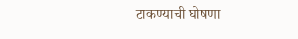टाकण्याची घोषणा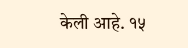केली आहे. १५